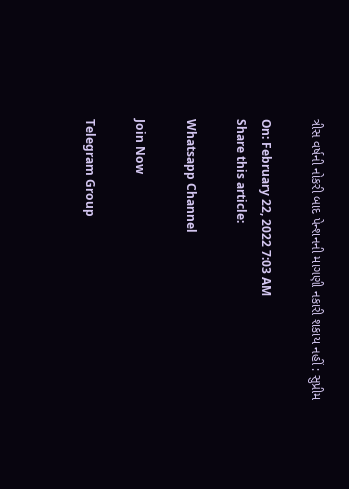ત્રીસ વર્ષની નોકરી બાદ પેન્શનની માગણી નકારી શકાય નહીં : સુપ્રીમ

On: February 22, 2022 7:03 AM
Share this article:

Whatsapp Channel

Join Now

Telegram Group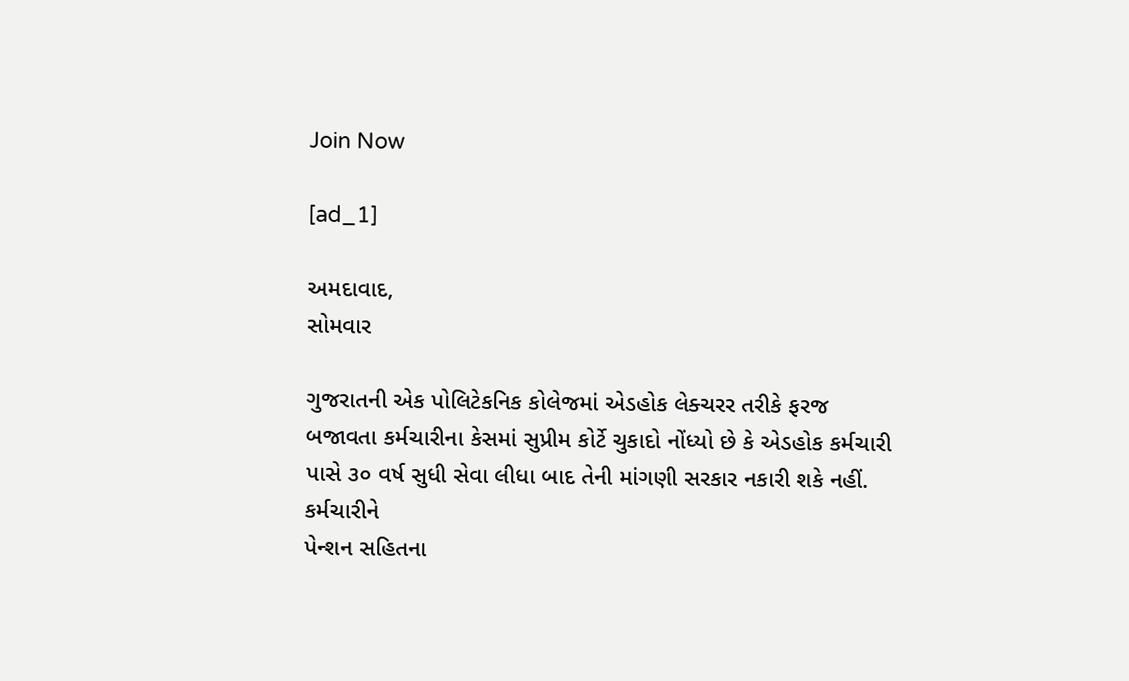Join Now

[ad_1]

અમદાવાદ,
સોમવાર

ગુજરાતની એક પોલિટેકનિક કોલેજમાં એડહોક લેક્ચરર તરીકે ફરજ
બજાવતા કર્મચારીના કેસમાં સુપ્રીમ કોર્ટે ચુકાદો નોંધ્યો છે કે એડહોક કર્મચારી
પાસે ૩૦ વર્ષ સુધી સેવા લીધા બાદ તેની માંગણી સરકાર નકારી શકે નહીં. કર્મચારીને
પેન્શન સહિતના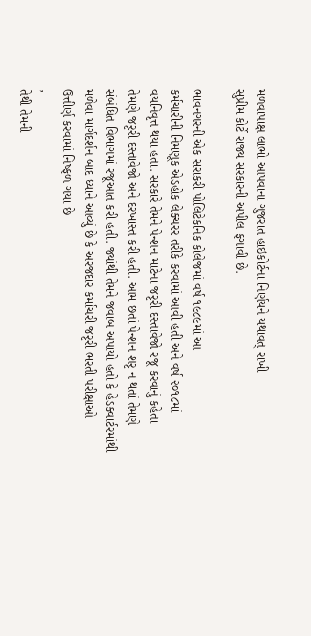મળવાપાક્ષ લાભો આપવાના ગુજરાત હાઇકોર્ટના નિર્ણયને યથાવત્ રાખી
સુપ્રીમ કોર્ટે રાજ્ય સરકારની અપીલ ફગાવી છે.

ભાવનગરની એક સરાકરી પોલિટેકનિક કોલેજમાં વર્ષ ૧૯૮૯માં આ
કર્મચારીની નિમણૂક એડહોક લેક્ચરર તરીકે કરવામાં આવી હતી અને વર્ષ ૨૦૧૮માં
વયનિવૃત્ત થયા હતા. સરકારે તેમને પેન્શન માટેના જરૃરી દસ્તાવેજો રજૂ કરવાનું કહેતા
તેમણે જરૃરી દસ્તાવેજો અને દરખાસ્ત કરી હતી. આમ છતાં પેન્શન શરૃ ન થતાં તેમણે
સંબંધિત વિભાગમાં રજૂઆત કરી હતી. જ્યાંથી તેમને જવાબ અપાયો હતો કે હેડક્વાર્ટરમાંથી
મળેવા માર્ગદર્શન બાદ ધ્યાને આવ્યું છે કે અરજદાર કર્માચરી જરૃરી ભરતી પરીક્ષાઓ
ઉત્તીર્ણ કરવામાં નિષ્ફળ ગયા છે
,
તેથી તેમની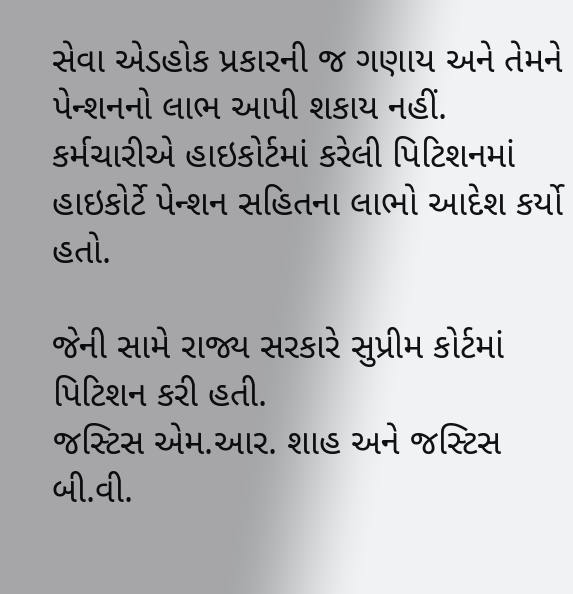સેવા એડહોક પ્રકારની જ ગણાય અને તેમને પેન્શનનો લાભ આપી શકાય નહીં.
કર્મચારીએ હાઇકોર્ટમાં કરેલી પિટિશનમાં હાઇકોર્ટે પેન્શન સહિતના લાભો આદેશ કર્યો
હતો.

જેની સામે રાજ્ય સરકારે સુપ્રીમ કોર્ટમાં પિટિશન કરી હતી.
જસ્ટિસ એમ.આર. શાહ અને જસ્ટિસ બી.વી.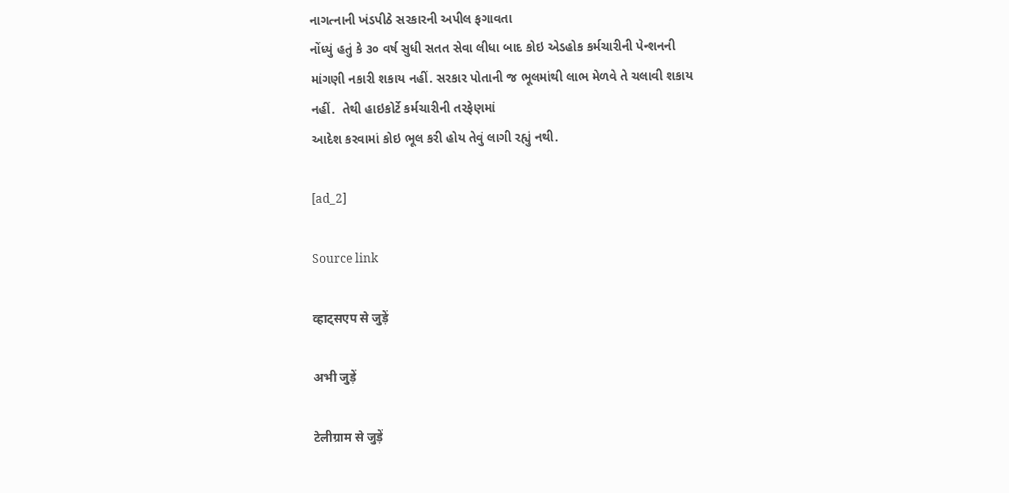નાગત્નાની ખંડપીઠે સરકારની અપીલ ફગાવતા
નોંધ્યું હતું કે ૩૦ વર્ષ સુધી સતત સેવા લીધા બાદ કોઇ એડહોક કર્મચારીની પેન્શનની
માંગણી નકારી શકાય નહીં. સરકાર પોતાની જ ભૂલમાંથી લાભ મેળવે તે ચલાવી શકાય
નહીં.  તેથી હાઇકોર્ટે કર્મચારીની તરફેણમાં
આદેશ કરવામાં કોઇ ભૂલ કરી હોય તેવું લાગી રહ્યું નથી.

[ad_2]

Source link

व्हाट्सएप से जुड़ें

अभी जुड़ें

टेलीग्राम से जुड़ें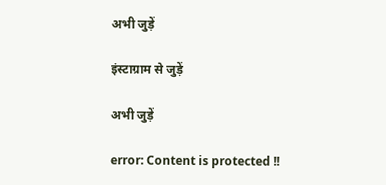अभी जुड़ें

इंस्टाग्राम से जुड़ें

अभी जुड़ें

error: Content is protected !!